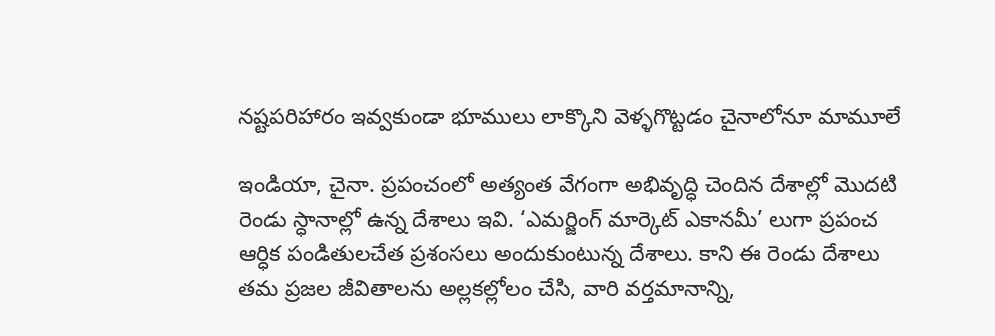నష్టపరిహారం ఇవ్వకుండా భూములు లాక్కొని వెళ్ళగొట్టడం చైనాలోనూ మామూలే

ఇండియా, చైనా. ప్రపంచంలో అత్యంత వేగంగా అభివృద్ధి చెందిన దేశాల్లో మొదటి రెండు స్ధానాల్లో ఉన్న దేశాలు ఇవి. ‘ఎమర్జింగ్ మార్కెట్ ఎకానమీ’ లుగా ప్రపంచ ఆర్ధిక పండితులచేత ప్రశంసలు అందుకుంటున్న దేశాలు. కాని ఈ రెండు దేశాలు తమ ప్రజల జీవితాలను అల్లకల్లోలం చేసి, వారి వర్తమానాన్ని,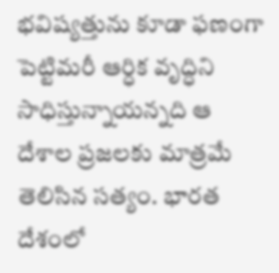భవిష్యత్తును కూడా ఫణంగా పెట్టిమరీ ఆర్ధిక వృద్ధిని సాధిస్తున్నాయన్నది ఆ దేశాల ప్రజలకు మాత్రమే తెలిసిన సత్యం. భారత దేశంలో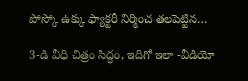పోస్కో ఉక్కు ఫ్యాక్టరీ నిర్మించ తలపెట్టిన…

3-డి వీధి చిత్రం సిద్ధం, ఇదిగో ఇలా -వీడియో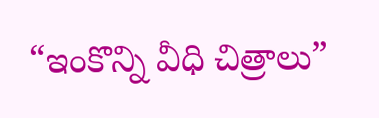“ఇంకొన్ని వీధి చిత్రాలు”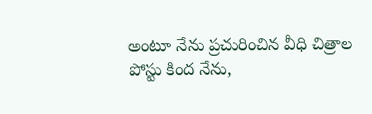అంటూ నేను ప్రచురించిన వీధి చిత్రాల పోస్టు కింద నేను,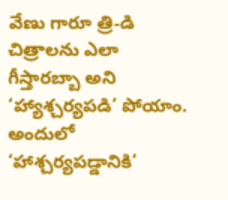వేణు గారూ త్రి-డి చిత్రాలను ఎలా గీస్తారబ్బా అని ‘హ్యాశ్చర్యపడి’ పోయాం. అందులో ‘హాశ్చర్యపడ్డానికి’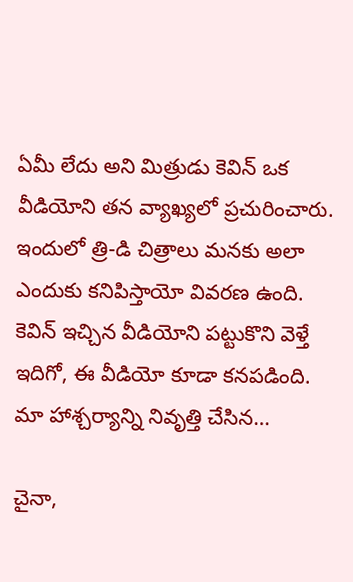ఏమీ లేదు అని మిత్రుడు కెవిన్ ఒక వీడియోని తన వ్యాఖ్యలో ప్రచురించారు. ఇందులో త్రి-డి చిత్రాలు మనకు అలా ఎందుకు కనిపిస్తాయో వివరణ ఉంది. కెవిన్ ఇచ్చిన వీడియోని పట్టుకొని వెళ్తే ఇదిగో, ఈ వీడియో కూడా కనపడింది. మా హాశ్చర్యాన్ని నివృత్తి చేసిన…

చైనా,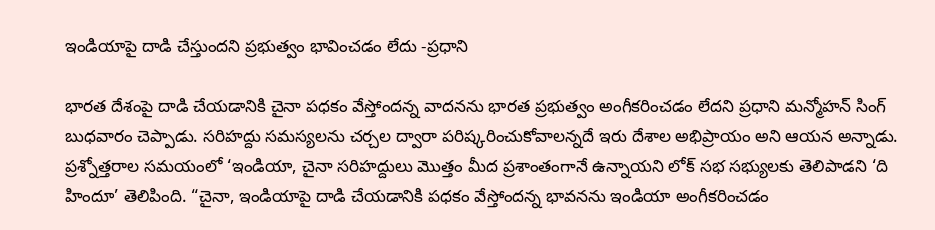ఇండియాపై దాడి చేస్తుందని ప్రభుత్వం భావించడం లేదు -ప్రధాని

భారత దేశంపై దాడి చేయడానికి చైనా పధకం వేస్తోందన్న వాదనను భారత ప్రభుత్వం అంగీకరించడం లేదని ప్రధాని మన్మోహన్ సింగ్ బుధవారం చెప్పాడు. సరిహద్దు సమస్యలను చర్చల ద్వారా పరిష్కరించుకోవాలన్నదే ఇరు దేశాల అభిప్రాయం అని ఆయన అన్నాడు. ప్రశ్నోత్తరాల సమయంలో ‘ఇండియా, చైనా సరిహద్దులు మొత్తం మీద ప్రశాంతంగానే ఉన్నాయని లోక్ సభ సభ్యులకు తెలిపాడని ‘ది హిందూ’ తెలిపింది. “చైనా, ఇండియాపై దాడి చేయడానికి పధకం వేస్తోందన్న భావనను ఇండియా అంగీకరించడం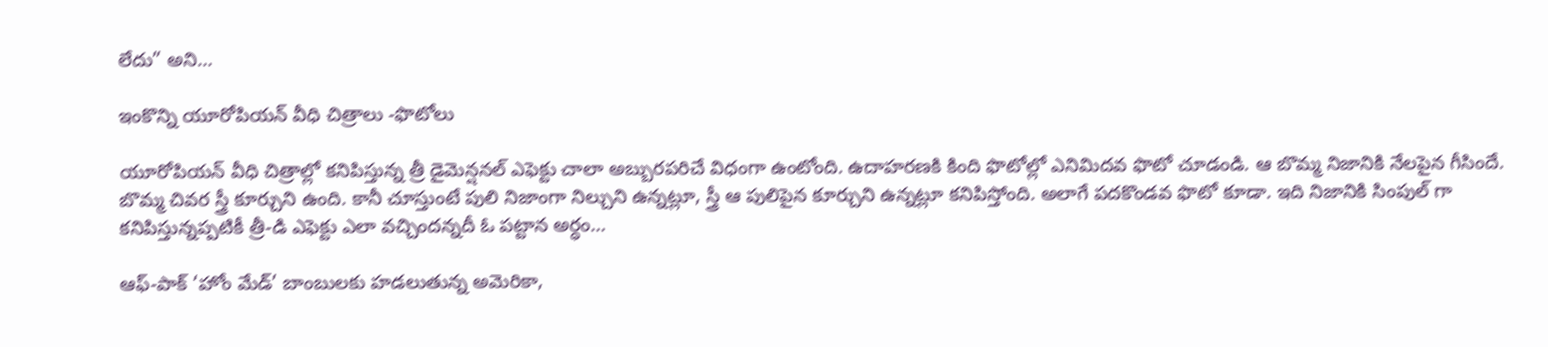లేదు” అని…

ఇంకొన్ని యూరోపియన్ వీధి చిత్రాలు -ఫొటోలు

యూరోపియన్ వీధి చిత్రాల్లో కనిపిస్తున్న త్రీ డైమెన్షనల్ ఎఫెక్టు చాలా అబ్బురపరిచే విధంగా ఉంటోంది. ఉదాహరణకి కింది ఫొటోల్లో ఎనిమిదవ ఫొటో చూడండి. ఆ బొమ్మ నిజానికి నేలపైన గీసిందే. బొమ్మ చివర స్త్రీ కూర్చుని ఉంది. కానీ చూస్తుంటే పులి నిజాంగా నిల్చుని ఉన్నట్లూ, స్త్రీ ఆ పులిపైన కూర్చుని ఉన్నట్లూ కనిపిస్తోంది. అలాగే పదకొండవ ఫొటో కూడా. ఇది నిజానికి సింపుల్ గా కనిపిస్తున్నప్పటికీ త్రీ-డి ఎఫెక్టు ఎలా వచ్చిందన్నదీ ఓ పట్టాన అర్ధం…

ఆఫ్-పాక్ ‘హోం మేడ్’ బాంబులకు హడలుతున్న అమెరికా,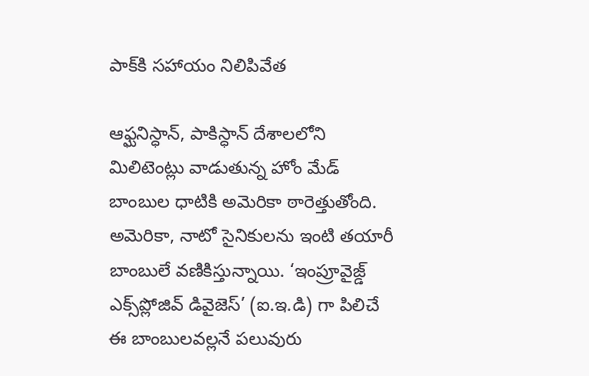పాక్‌కి సహాయం నిలిపివేత

ఆఫ్ఘనిస్ధాన్, పాకిస్ధాన్ దేశాలలోని మిలిటెంట్లు వాడుతున్న హోం మేడ్ బాంబుల ధాటికి అమెరికా ఠారెత్తుతోంది. అమెరికా, నాటో సైనికులను ఇంటి తయారీ బాంబులే వణికిస్తున్నాయి. ‘ఇంప్రూవైజ్డ్ ఎక్స్‌ప్లోజివ్ డివైజెస్’ (ఐ.ఇ.డి) గా పిలిచే ఈ బాంబులవల్లనే పలువురు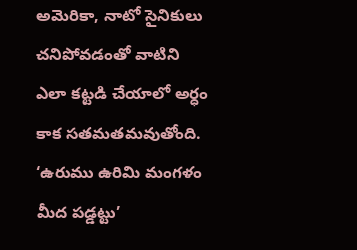అమెరికా, నాటో సైనికులు చనిపోవడంతో వాటిని ఎలా కట్టడి చేయాలో అర్ధం కాక సతమతమవుతోంది. ‘ఉరుము ఉరిమి మంగళం మీద పడ్డట్టు’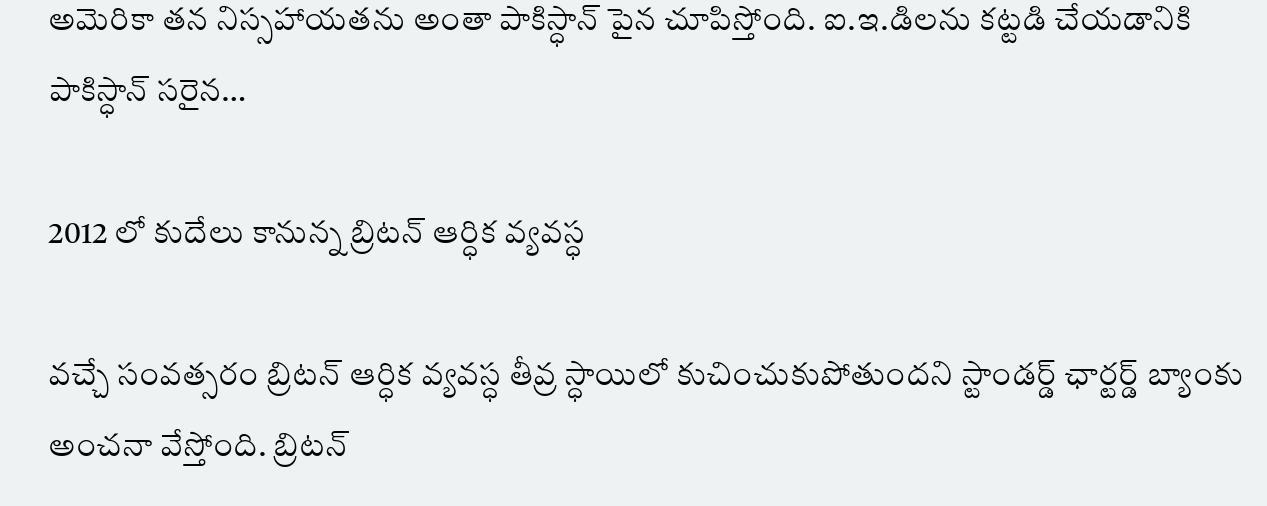అమెరికా తన నిస్సహాయతను అంతా పాకిస్ధాన్ పైన చూపిస్తోంది. ఐ.ఇ.డిలను కట్టడి చేయడానికి పాకిస్ధాన్ సరైన…

2012 లో కుదేలు కానున్న బ్రిటన్ ఆర్ధిక వ్యవస్ధ

వచ్చే సంవత్సరం బ్రిటన్ ఆర్ధిక వ్యవస్ధ తీవ్ర స్ధాయిలో కుచించుకుపోతుందని స్టాండర్డ్ ఛార్టర్డ్ బ్యాంకు అంచనా వేస్తోంది. బ్రిటన్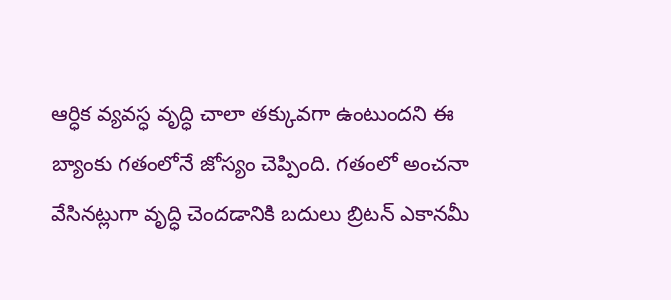ఆర్ధిక వ్యవస్ధ వృద్ధి చాలా తక్కువగా ఉంటుందని ఈ బ్యాంకు గతంలోనే జోస్యం చెప్పింది. గతంలో అంచనా వేసినట్లుగా వృద్ధి చెందడానికి బదులు బ్రిటన్ ఎకానమీ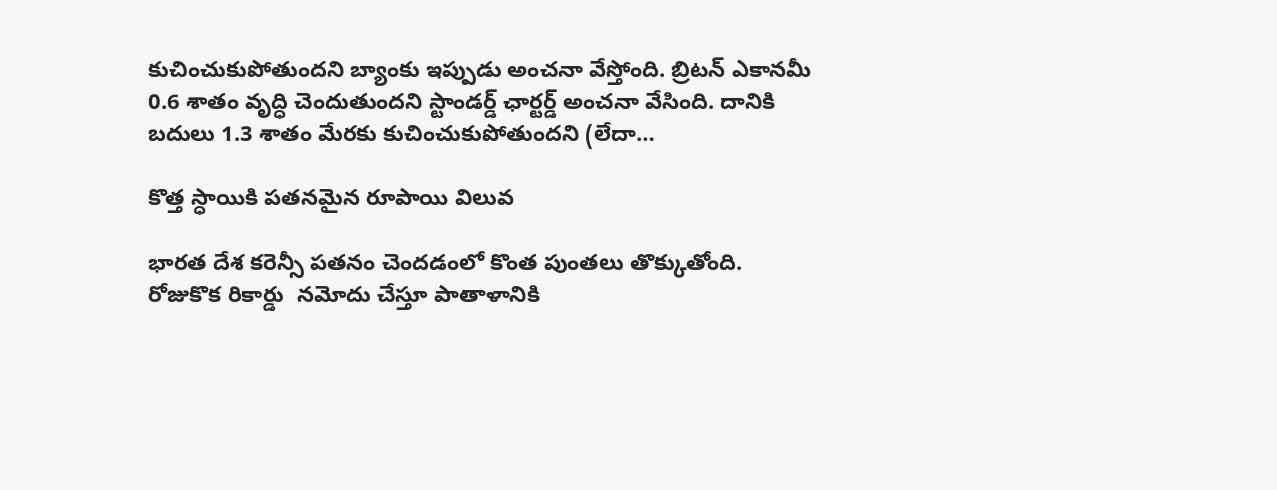కుచించుకుపోతుందని బ్యాంకు ఇప్పుడు అంచనా వేస్తోంది. బ్రిటన్ ఎకానమీ 0.6 శాతం వృద్ధి చెందుతుందని స్టాండర్డ్ ఛార్టర్డ్ అంచనా వేసింది. దానికి బదులు 1.3 శాతం మేరకు కుచించుకుపోతుందని (లేదా…

కొత్త స్ధాయికి పతనమైన రూపాయి విలువ

భారత దేశ కరెన్సీ పతనం చెందడంలో కొంత పుంతలు తొక్కుతోంది. రోజుకొక రికార్డు  నమోదు చేస్తూ పాతాళానికి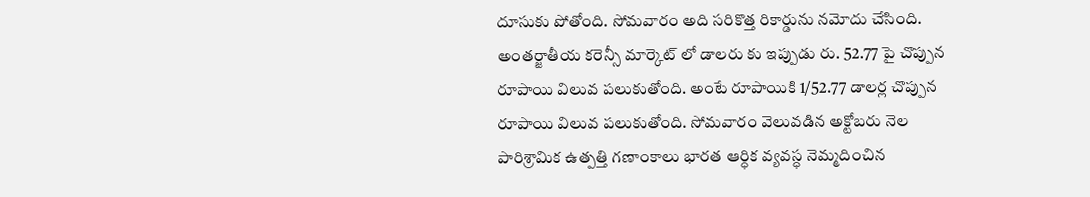దూసుకు పోతోంది. సోమవారం అది సరికొత్త రికార్డును నమోదు చేసింది. అంతర్జాతీయ కరెన్సీ మార్కెట్ లో డాలరు కు ఇప్పుడు రు. 52.77 పై చొప్పున రూపాయి విలువ పలుకుతోంది. అంటే రూపాయికి 1/52.77 డాలర్ల చొప్పున రూపాయి విలువ పలుకుతోంది. సోమవారం వెలువడిన అక్టోబరు నెల పారిశ్రామిక ఉత్పత్తి గణాంకాలు భారత ఆర్ధిక వ్యవస్ధ నెమ్మదించిన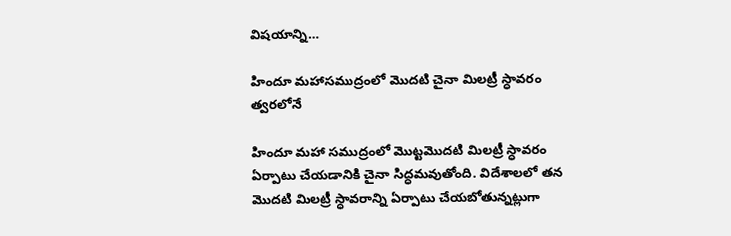విషయాన్ని…

హిందూ మహాసముద్రంలో మొదటి చైనా మిలట్రీ స్ధావరం త్వరలోనే

హిందూ మహా సముద్రంలో మొట్టమొదటి మిలట్రీ స్ధావరం ఏర్పాటు చేయడానికి చైనా సిద్ధమవుతోంది. విదేశాలలో తన మొదటి మిలట్రీ స్ధావరాన్ని ఏర్పాటు చేయబోతున్నట్లుగా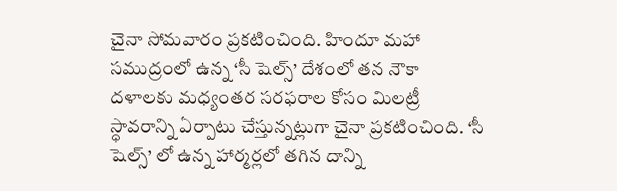చైనా సోమవారం ప్రకటించింది. హిందూ మహా సముద్రంలో ఉన్న ‘సీ షెల్స్’ దేశంలో తన నౌకా దళాలకు మధ్యంతర సరఫరాల కోసం మిలట్రీ స్ధావరాన్ని ఏర్పాటు చేస్తున్నట్లుగా చైనా ప్రకటించింది. ‘సీ షెల్స్’ లో ఉన్న హార్మర్లలో తగిన దాన్ని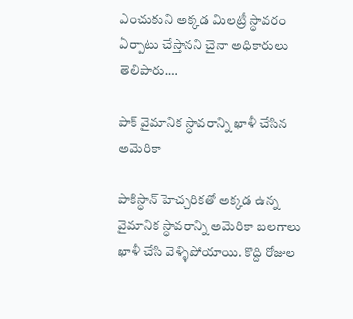ఎంచుకుని అక్కడ మిలట్రీ స్ధావరం ఏర్పాటు చేస్తానని చైనా అధికారులు తెలిపారు.…

పాక్ వైమానిక స్ధావరాన్ని ఖాళీ చేసిన అమెరికా

పాకిస్ధాన్ హెచ్చరికతో అక్కడ ఉన్న వైమానిక స్ధావరాన్ని అమెరికా బలగాలు ఖాళీ చేసి వెళ్ళిపోయాయి. కొద్ది రోజుల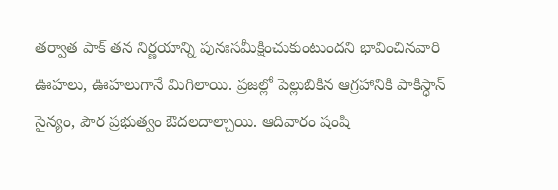తర్వాత పాక్ తన నిర్ణయాన్ని పునఃసమీక్షించుకుంటుందని భావించినవారి ఊహలు, ఊహలుగానే మిగిలాయి. ప్రజల్లో పెల్లుబికిన ఆగ్రహానికి పాకిస్ధాన్ సైన్యం, పౌర ప్రభుత్వం ఔదలదాల్చాయి. ఆదివారం షంషి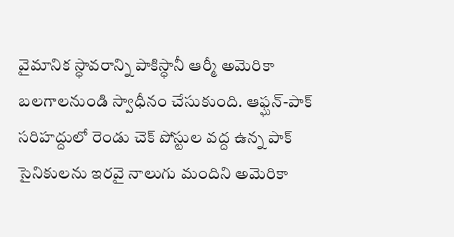వైమానిక స్ధావరాన్ని పాకిస్ధానీ ఆర్మీ అమెరికా బలగాలనుండి స్వాధీనం చేసుకుంది. ఆఫ్ఘన్-పాక్ సరిహద్దులో రెండు చెక్ పోస్టుల వద్ద ఉన్న పాక్ సైనికులను ఇరవై నాలుగు మందిని అమెరికా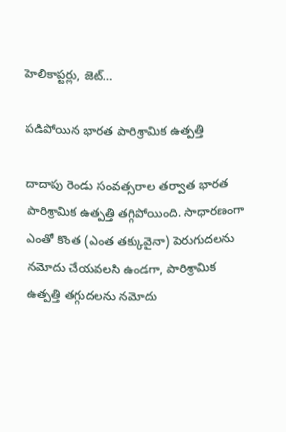హెలికాప్టర్లు, జెట్…

పడిపోయిన భారత పారిశ్రామిక ఉత్పత్తి

దాదాపు రెండు సంవత్సరాల తర్వాత భారత పారిశ్రామిక ఉత్పత్తి తగ్గిపోయింది. సాధారణంగా ఎంతో కొంత (ఎంత తక్కువైనా) పెరుగుదలను నమోదు చేయవలసి ఉండగా, పారిశ్రామిక ఉత్పత్తి తగ్గుదలను నమోదు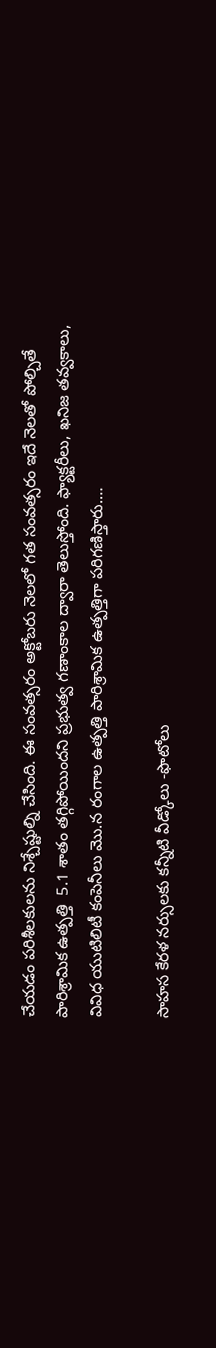చేయడం పరిశీలకులను నిశ్చేష్టుల్ని చేసింది. ఈ సంవత్సరం అక్టోబరు నెలలో గత సంవత్సరం ఇదే నెలతో పోల్చితే పారిశ్రామిక ఉత్పత్తి  5.1 శాతం తగ్గిపోయిందని ప్రభుత్వ గణాంకాల ద్వారా తెలుస్తోంది. ఫ్యాక్టరీలు, ఖనిజ తవ్వకాలు, వివిధ యుటిలిటీ కంపెనీలు మొ.న రంగాల ఉత్పత్తి పారిశ్రామిక ఉత్పత్తిగా పరిగణిస్తారు.…

సాహస కేరళ నర్సులకు కన్నీటి వీడ్కోలు -ఫొటోలు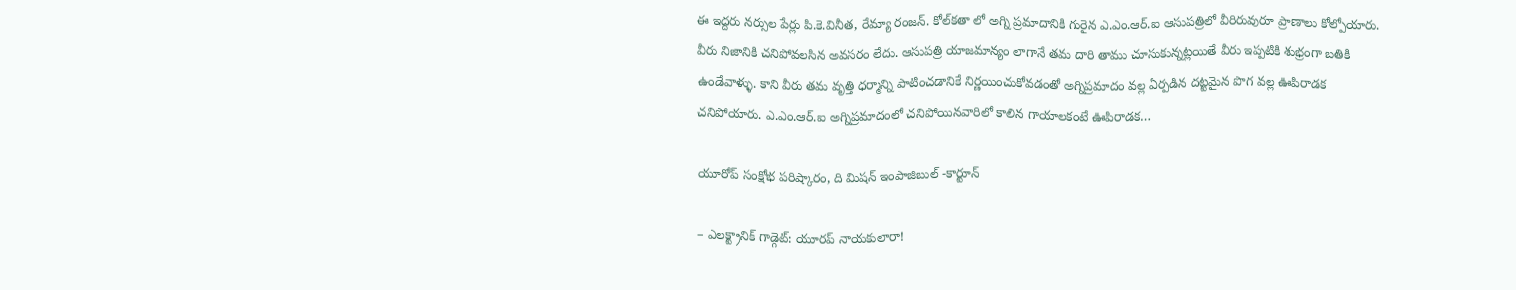ఈ ఇద్దరు నర్సుల పేర్లు పి.కె.వినీత, రేమ్యా రంజన్. కోల్‌కతా లో అగ్ని ప్రమాదానికి గురైన ఎ.ఎం.ఆర్.ఐ ఆసుపత్రిలో వీరిరువురూ ప్రాణాలు కోల్పోయారు. వీరు నిజానికి చనిపోవలసిన అవసరం లేదు. ఆసుపత్రి యాజమాన్యం లాగానే తమ దారి తాము చూసుకున్నట్లయితే వీరు ఇప్పటికి శుభ్రంగా బతికి ఉండేవాళ్ళు. కాని వీరు తమ వృత్తి ధర్మాన్ని పాటించడానికే నిర్ణయించుకోవడంతో అగ్నిప్రమాదం వల్ల ఏర్పడిన దట్టమైన పొగ వల్ల ఊపిరాడక చనిపోయారు. ఎ.ఎం.ఆర్.ఐ అగ్నిప్రమాదంలో చనిపోయినవారిలో కాలిన గాయాలకంటే ఊపిరాడక…

యూరోప్ సంక్షోభ పరిష్కారం, ది మిషన్ ఇంపాజిబుల్ -కార్టూన్

– ఎలక్ట్రానిక్ గాడ్గెట్: యూరప్ నాయకులారా!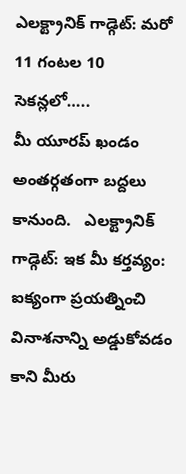ఎలక్ట్రానిక్ గాడ్గెట్: మరో 11 గంటల 10 సెకన్లలో…..                        మీ యూరప్ ఖండం అంతర్గతంగా బద్దలు కానుంది.   ఎలక్ట్రానిక్ గాడ్గెట్: ఇక మీ కర్తవ్యం: ఐక్యంగా ప్రయత్నించి వినాశనాన్ని అడ్డుకోవడం                          కాని మీరు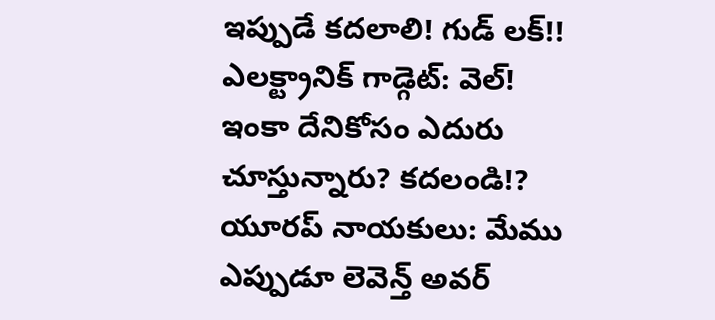ఇప్పుడే కదలాలి! గుడ్ లక్!! ఎలక్ట్రానిక్ గాడ్గెట్: వెల్! ఇంకా దేనికోసం ఎదురు చూస్తున్నారు? కదలండి!? యూరప్ నాయకులు: మేము ఎప్పుడూ లెవెన్త్ అవర్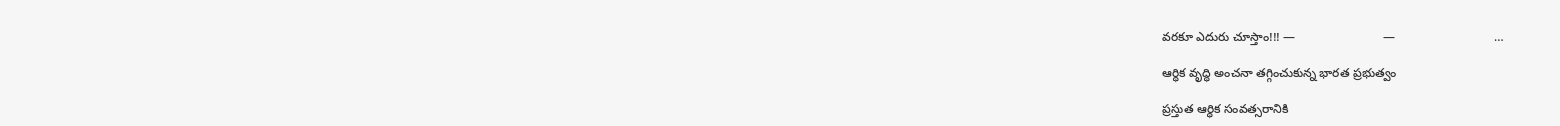వరకూ ఎదురు చూస్తాం!!! —                          —                             …

ఆర్ధిక వృద్ధి అంచనా తగ్గించుకున్న భారత ప్రభుత్వం

ప్రస్తుత ఆర్ధిక సంవత్సరానికి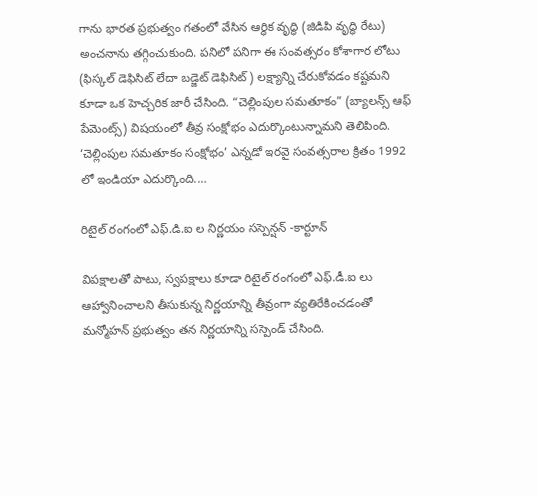గాను భారత ప్రభుత్వం గతంలో వేసిన ఆర్ధిక వృద్ధి (జిడిపి వృద్ధి రేటు) అంచనాను తగ్గించుకుంది. పనిలో పనిగా ఈ సంవత్సరం కోశాగార లోటు (ఫిస్కల్ డెఫిసిట్ లేదా బడ్జెట్ డెఫిసిట్) లక్ష్యాన్ని చేరుకోవడం కష్టమని కూడా ఒక హెచ్చరిక జారీ చేసింది. “చెల్లింపుల సమతూకం” (బ్యాలన్స్ ఆఫ్ పేమెంట్స్) విషయంలో తీవ్ర సంక్షోభం ఎదుర్కొంటున్నామని తెలిపింది. ‘చెల్లింపుల సమతూకం సంక్షోభం’ ఎన్నడో ఇరవై సంవత్సరాల క్రితం 1992 లో ఇండియా ఎదుర్కొంది.…

రిటైల్ రంగంలో ఎఫ్.డి.ఐ ల నిర్ణయం సస్పెన్షన్ -కార్టూన్

విపక్షాలతో పాటు, స్వపక్షాలు కూడా రిటైల్ రంగంలో ఎఫ్.డీ.ఐ లు ఆహ్వానించాలని తీసుకున్న నిర్ణయాన్ని తీవ్రంగా వ్యతిరేకించడంతో మన్మోహన్ ప్రభుత్వం తన నిర్ణయాన్ని సస్పెండ్ చేసింది.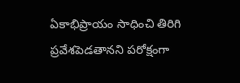ఏకాభిప్రాయం సాధించి తిరిగి ప్రవేశపెడతానని పరోక్షంగా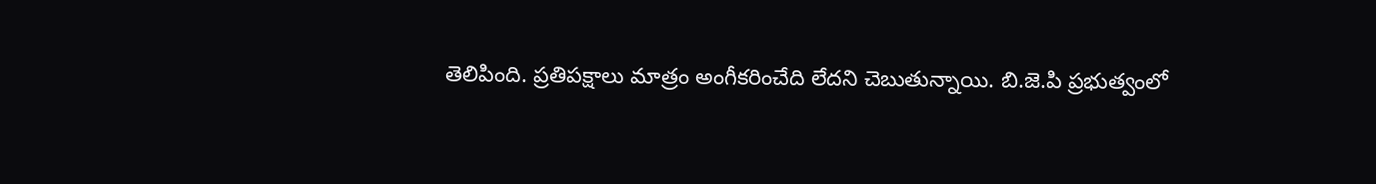తెలిపింది. ప్రతిపక్షాలు మాత్రం అంగీకరించేది లేదని చెబుతున్నాయి. బి.జె.పి ప్రభుత్వంలో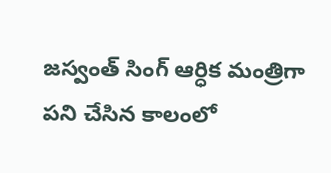జస్వంత్ సింగ్ ఆర్ధిక మంత్రిగా పని చేసిన కాలంలో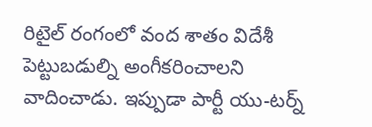రిటైల్ రంగంలో వంద శాతం విదేశీ పెట్టుబడుల్ని అంగీకరించాలని వాదించాడు. ఇప్పుడా పార్టీ యు-టర్న్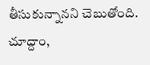తీసుకున్నానని చెబుతోంది. చూద్దాం,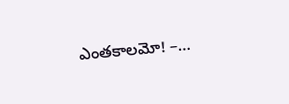ఎంతకాలమో! –…